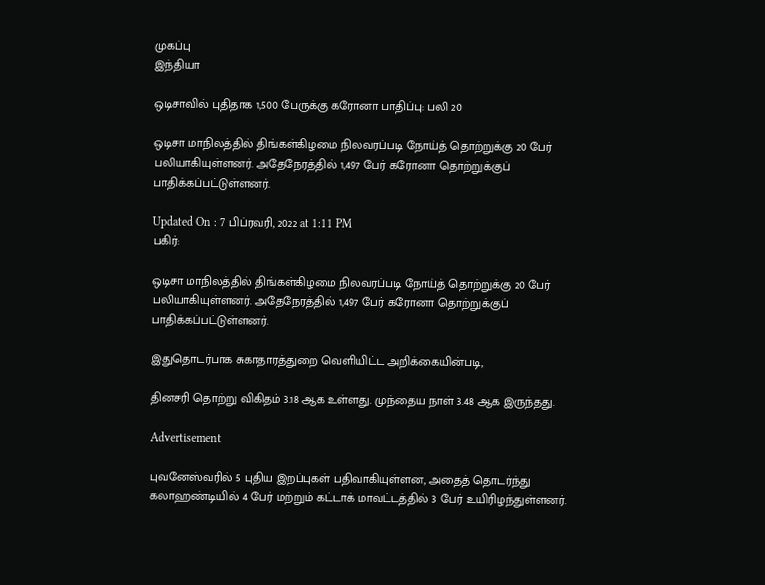முகப்பு
இந்தியா

ஒடிசாவில் புதிதாக 1,500 பேருக்கு கரோனா பாதிப்பு: பலி 20

ஒடிசா மாநிலத்தில் திங்கள்கிழமை நிலவரப்படி நோய்த் தொற்றுக்கு 20 பேர் பலியாகியுள்ளனர். அதேநேரத்தில் 1,497 பேர் கரோனா தொற்றுக்குப் பாதிக்கப்பட்டுள்ளனர்.

Updated On : 7 பிப்ரவரி, 2022 at 1:11 PM
பகிர்:

ஒடிசா மாநிலத்தில் திங்கள்கிழமை நிலவரப்படி நோய்த் தொற்றுக்கு 20 பேர் பலியாகியுள்ளனர். அதேநேரத்தில் 1,497 பேர் கரோனா தொற்றுக்குப் பாதிக்கப்பட்டுள்ளனர்.

இதுதொடர்பாக சுகாதாரத்துறை வெளியிட்ட அறிக்கையின்படி,

தினசரி தொற்று விகிதம் 3.18 ஆக உள்ளது. முந்தைய நாள் 3.48 ஆக இருந்தது.

Advertisement

புவனேஸ்வரில் 5 புதிய இறப்புகள் பதிவாகியுள்ளன, அதைத் தொடர்ந்து கலாஹண்டியில் 4 பேர் மற்றும் கட்டாக் மாவட்டத்தில் 3 பேர் உயிரிழந்துள்ளனர்.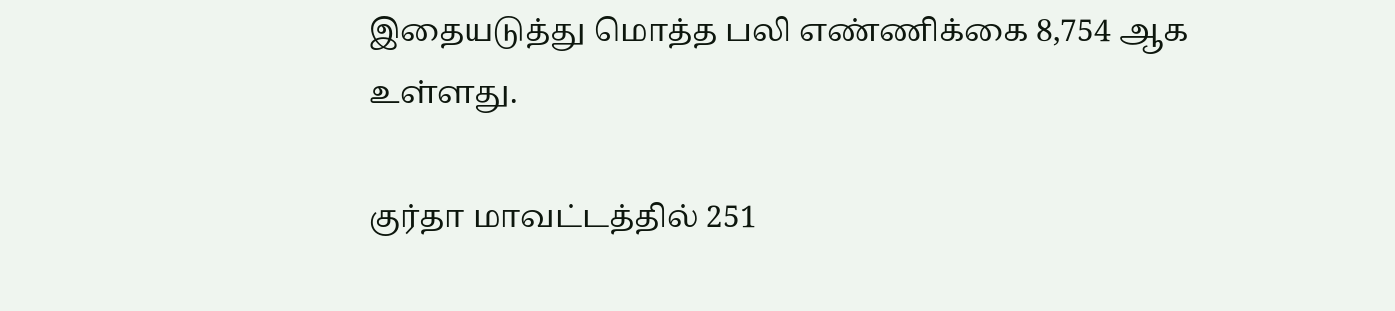இதையடுத்து மொத்த பலி எண்ணிக்கை 8,754 ஆக உள்ளது.

குர்தா மாவட்டத்தில் 251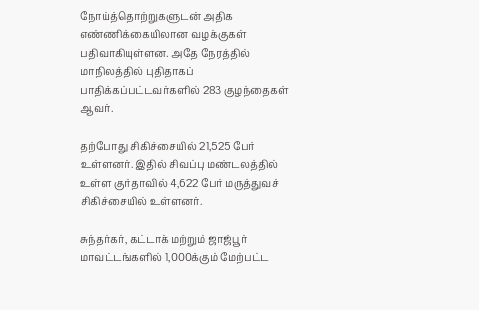நோய்த்தொற்றுகளுடன் அதிக எண்ணிக்கையிலான வழக்குகள் பதிவாகியுள்ளன. அதே நேரத்தில் மாநிலத்தில் புதிதாகப் பாதிக்கப்பட்டவர்களில் 283 குழந்தைகள் ஆவர்.

தற்போது சிகிச்சையில் 21,525 பேர் உள்ளனர். இதில் சிவப்பு மண்டலத்தில் உள்ள குர்தாவில் 4,622 பேர் மருத்துவச் சிகிச்சையில் உள்ளனர்.

சுந்தர்கர், கட்டாக் மற்றும் ஜாஜ்பூர் மாவட்டங்களில் 1,000க்கும் மேற்பட்ட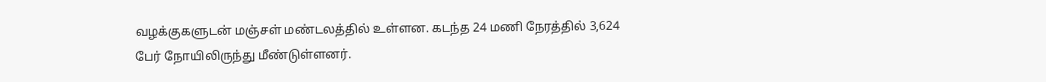வழக்குகளுடன் மஞ்சள் மண்டலத்தில் உள்ளன. கடந்த 24 மணி நேரத்தில் 3,624 பேர் நோயிலிருந்து மீண்டுள்ளனர்.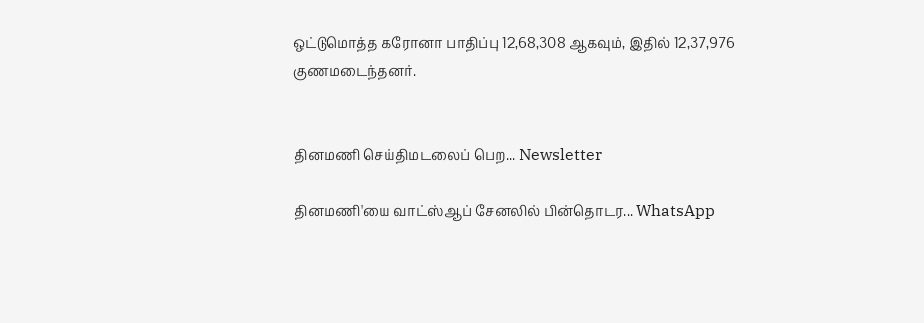ஒட்டுமொத்த கரோனா பாதிப்பு 12,68,308 ஆகவும், இதில் 12,37,976 குணமடைந்தனர்.


தினமணி செய்திமடலைப் பெற... Newsletter

தினமணி'யை வாட்ஸ்ஆப் சேனலில் பின்தொடர... WhatsApp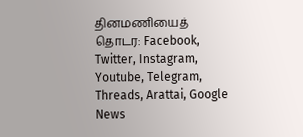தினமணியைத் தொடர: Facebook, Twitter, Instagram, Youtube, Telegram, Threads, Arattai, Google News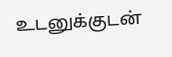உடனுக்குடன்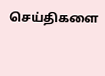செய்திகளை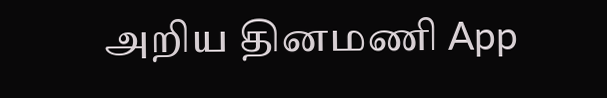அறிய தினமணி App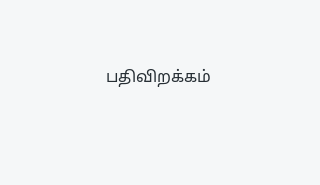பதிவிறக்கம்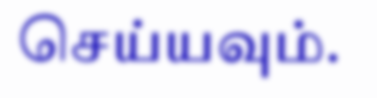செய்யவும்.